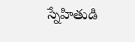స్నేహితుడి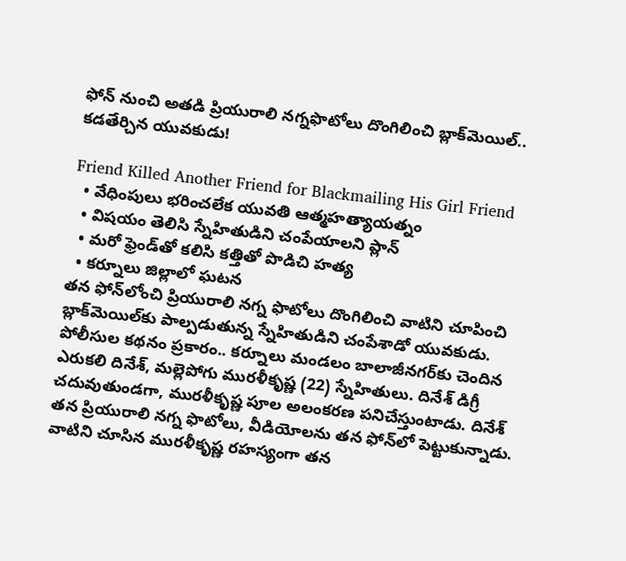ఫోన్‌ నుంచి అతడి ప్రియురాలి నగ్నఫొటోలు దొంగిలించి బ్లాక్‌మెయిల్.. కడతేర్చిన యువకుడు!

Friend Killed Another Friend for Blackmailing His Girl Friend
  • వేధింపులు భరించలేక యువతి ఆత్మహత్యాయత్నం
  • విషయం తెలిసి స్నేహితుడిని చంపేయాలని ప్లాన్
  • మరో ఫ్రెండ్‌తో కలిసి కత్తితో పొడిచి హత్య
  • కర్నూలు జిల్లాలో ఘటన
తన ఫోన్‌లోంచి ప్రియురాలి నగ్న ఫొటోలు దొంగిలించి వాటిని చూపించి బ్లాక్‌మెయిల్‌కు పాల్పడుతున్న స్నేహితుడిని చంపేశాడో యువకుడు. పోలీసుల కథనం ప్రకారం.. కర్నూలు మండలం బాలాజీనగర్‌కు చెందిన ఎరుకలి దినేశ్, మల్లెపోగు మురళీకృష్ణ (22) స్నేహితులు. దినేశ్ డిగ్రీ చదువుతుండగా, మురళీకృష్ణ పూల అలంకరణ పనిచేస్తుంటాడు. దినేశ్ తన ప్రియురాలి నగ్న ఫొటోలు, వీడియోలను తన ఫోన్‌లో పెట్టుకున్నాడు. వాటిని చూసిన మురళీకృష్ణ రహస్యంగా తన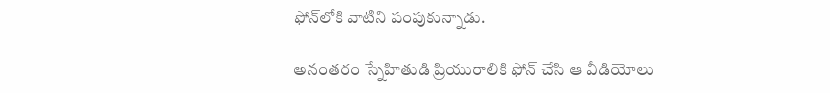ఫోన్‌లోకి వాటిని పంపుకున్నాడు.

అనంతరం స్నేహితుడి ప్రియురాలికి ఫోన్ చేసి ఆ వీడియోలు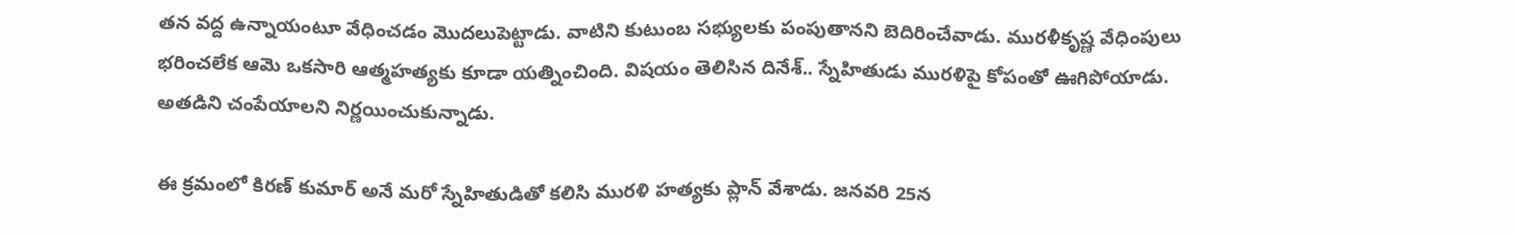తన వద్ద ఉన్నాయంటూ వేధించడం మొదలుపెట్టాడు. వాటిని కుటుంబ సభ్యులకు పంపుతానని బెదిరించేవాడు. మురళీకృష్ణ వేధింపులు భరించలేక ఆమె ఒకసారి ఆత్మహత్యకు కూడా యత్నించింది. విషయం తెలిసిన దినేశ్.. స్నేహితుడు మురళిపై కోపంతో ఊగిపోయాడు. అతడిని చంపేయాలని నిర్ణయించుకున్నాడు.

ఈ క్రమంలో కిరణ్ కుమార్ అనే మరో స్నేహితుడితో కలిసి మురళి హత్యకు ప్లాన్ వేశాడు. జనవరి 25న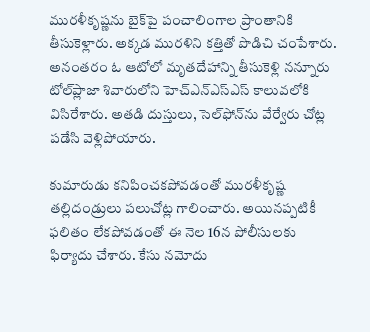మురళీకృష్ణను బైక్‌పై పంచాలింగాల ప్రాంతానికి తీసుకెళ్లారు. అక్కడ మురళిని కత్తితో పొడిచి చంపేశారు. అనంతరం ఓ ఆటోలో మృతదేహాన్ని తీసుకెళ్లి నన్నూరు టోల్‌ప్లాజా శివారులోని హెచ్ఎన్ఎస్ఎస్ కాలువలోకి విసిరేశారు. అతడి దుస్తులు, సెల్‌ఫోన్‌ను వేర్వేరు చోట్ల పడేసి వెళ్లిపోయారు.

కుమారుడు కనిపించకపోవడంతో మురళీకృష్ణ తల్లిదండ్రులు పలుచోట్ల గాలించారు. అయినప్పటికీ ఫలితం లేకపోవడంతో ఈ నెల 16న పోలీసులకు ఫిర్యాదు చేశారు. కేసు నమోదు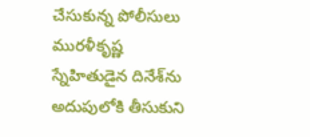చేసుకున్న పోలీసులు మురళీకృష్ణ స్నేహితుడైన దినేశ్‌ను అదుపులోకి తీసుకుని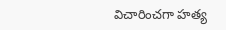విచారించగా హత్య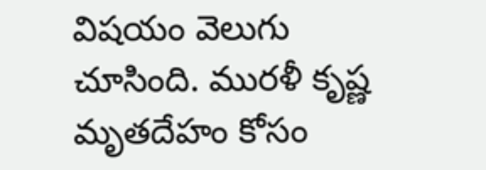విషయం వెలుగు చూసింది. మురళీ కృష్ణ మృతదేహం కోసం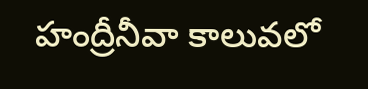హంద్రీనీవా కాలువలో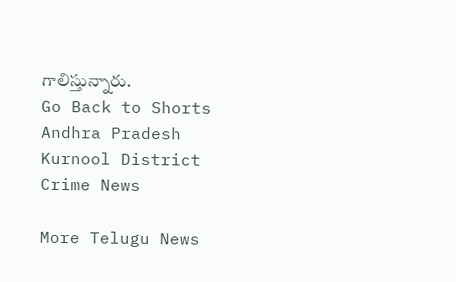గాలిస్తున్నారు.
Go Back to Shorts
Andhra Pradesh
Kurnool District
Crime News

More Telugu News